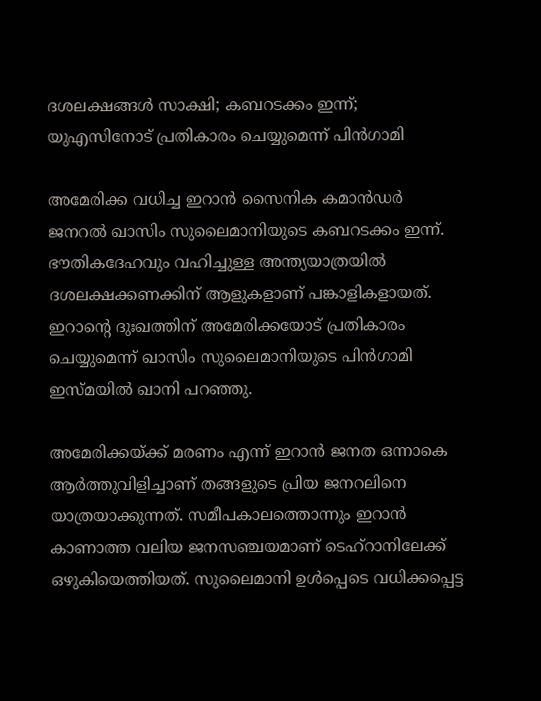ദശലക്ഷങ്ങൾ സാക്ഷി; കബറടക്കം ഇന്ന്; യുഎസിനോട് പ്രതികാരം ചെയ്യുമെന്ന് പിന്‍ഗാമി

അമേരിക്ക വധിച്ച ഇറാന്‍ സൈനിക കമാന്‍ഡര്‍ ജനറല്‍ ഖാസിം സുലൈമാനിയുടെ കബറടക്കം ഇന്ന്. ഭൗതികദേഹവും വഹിച്ചുള്ള അന്ത്യയാത്രയില്‍ ദശലക്ഷക്കണക്കിന് ആളുകളാണ് പങ്കാളികളായത്. ഇറാന്‍റെ ദുഃഖത്തിന് അമേരിക്കയോട് പ്രതികാരം ചെയ്യുമെന്ന് ഖാസിം സുലൈമാനിയുടെ പിന്‍ഗാമി ഇസ്‌മയില്‍ ഖാനി പറഞ്ഞു.

അമേരിക്കയ്ക്ക് മരണം എന്ന് ഇറാന്‍ ജനത ഒന്നാകെ ആര്‍ത്തുവിളിച്ചാണ് തങ്ങളുടെ പ്രിയ ജനറലിനെ യാത്രയാക്കുന്നത്. സമീപകാലത്തൊന്നും ഇറാന്‍ കാണാത്ത വലിയ ജനസഞ്ചയമാണ് ടെഹ്റാനിലേക്ക് ഒഴുകിയെത്തിയത്. സുലൈമാനി ഉള്‍പ്പെടെ വധിക്കപ്പെട്ട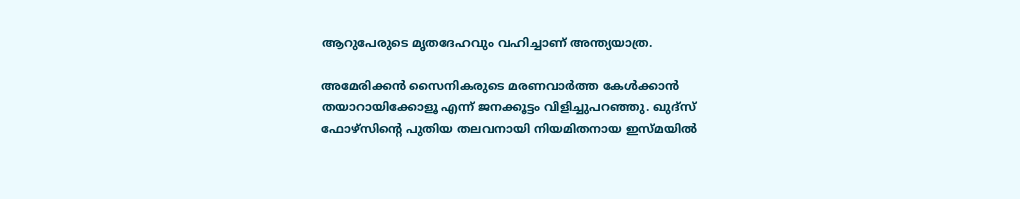ആറുപേരുടെ മൃതദേഹവും വഹിച്ചാണ് അന്ത്യയാത്ര.

അമേരിക്കന്‍ സൈനികരുടെ മരണവാര്‍ത്ത കേള്‍ക്കാന്‍ തയാറായിക്കോളൂ എന്ന് ജനക്കൂട്ടം വിളിച്ചുപറഞ്ഞു. ഖുദ്സ് ഫോഴ്സിന്‍റെ പുതിയ തലവനായി നിയമിതനായ ഇസ്മയില്‍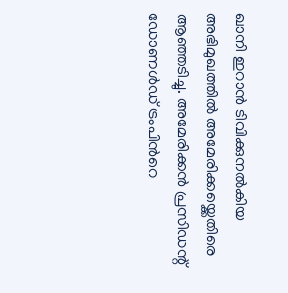ഖാനി ഇറാന്‍ ടിവിക്കുനല്‍കിയ അഭിമുഖത്തില്‍ അമേരിക്കയ്ക്കെതിരെ ആഞ്ഞടിച്ചു. അമേരിക്കന്‍ പ്രസിഡന്റ് ഡോണള്‍ഡ് ട്രംപിന്‍റെ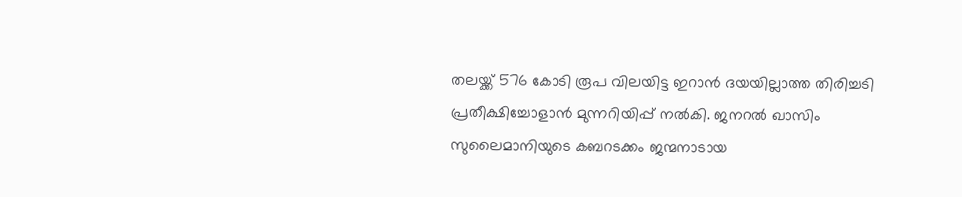തലയ്ക്ക് 576 കോടി രൂപ വിലയിട്ട ഇറാന്‍ ദയയില്ലാത്ത തിരിച്ചടി പ്രതീക്ഷിച്ചോളാന്‍ മുന്നറിയിപ്പ് നല്‍കി. ജനറല്‍ ഖാസിം സുലൈമാനിയുടെ കബറടക്കം ജന്മനാടായ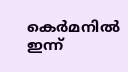കെര്‍മനില്‍ ഇന്ന്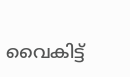വൈകിട്ട്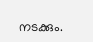നടക്കും.